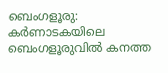ബെംഗളൂരു: കർണാടകയിലെ ബെംഗളൂരുവിൽ കനത്ത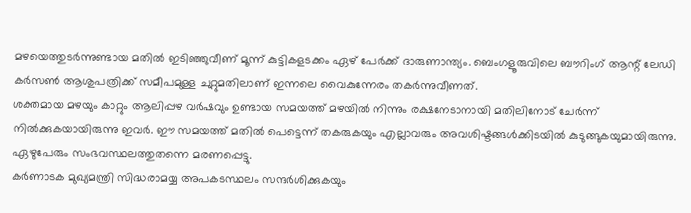മഴയെത്തുടർന്നുണ്ടായ മതിൽ ഇടിഞ്ഞുവീണ് മൂന്ന് കുട്ടികളടക്കം ഏഴ് പേർക്ക് ദാരുണാന്ത്യം. ബെംഗളൂരുവിലെ ബൗറിംഗ് ആന്റ് ലേഡി കർസൺ ആശുപത്രിക്ക് സമീപമുള്ള ചുറ്റുമതിലാണ് ഇന്നലെ വൈകുന്നേരം തകർന്നുവീണത്.
ശക്തമായ മഴയും കാറ്റും ആലിപ്പഴ വർഷവും ഉണ്ടായ സമയത്ത് മഴയിൽ നിന്നും രക്ഷനേടാനായി മതിലിനോട് ചേർന്ന് നിൽക്കുകയായിരുന്നു ഇവർ. ഈ സമയത്ത് മതിൽ പെട്ടെന്ന് തകരുകയും എല്ലാവരും അവശിഷ്ടങ്ങൾക്കിടയിൽ കുടുങ്ങുകയുമായിരുന്നു. ഏഴുപേരും സംഭവസ്ഥലത്തുതന്നെ മരണപ്പെട്ടു.
കർണാടക മുഖ്യമന്ത്രി സിദ്ധരാമയ്യ അപകടസ്ഥലം സന്ദർശിക്കുകയും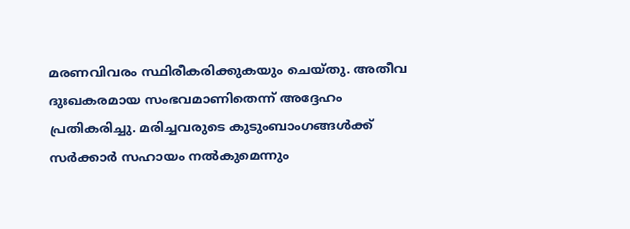മരണവിവരം സ്ഥിരീകരിക്കുകയും ചെയ്തു. അതീവ ദുഃഖകരമായ സംഭവമാണിതെന്ന് അദ്ദേഹം പ്രതികരിച്ചു. മരിച്ചവരുടെ കുടുംബാംഗങ്ങൾക്ക് സർക്കാർ സഹായം നൽകുമെന്നും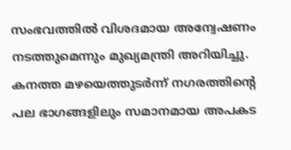സംഭവത്തിൽ വിശദമായ അന്വേഷണം നടത്തുമെന്നും മുഖ്യമന്ത്രി അറിയിച്ചു. കനത്ത മഴയെത്തുടർന്ന് നഗരത്തിന്റെ പല ഭാഗങ്ങളിലും സമാനമായ അപകട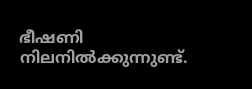ഭീഷണി നിലനിൽക്കുന്നുണ്ട്.